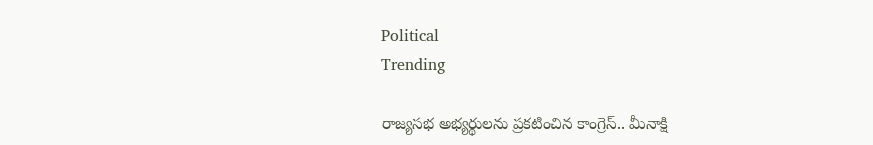Political
Trending

రాజ్యసభ అభ్యర్థులను ప్రకటించిన కాంగ్రెస్.. మీనాక్షి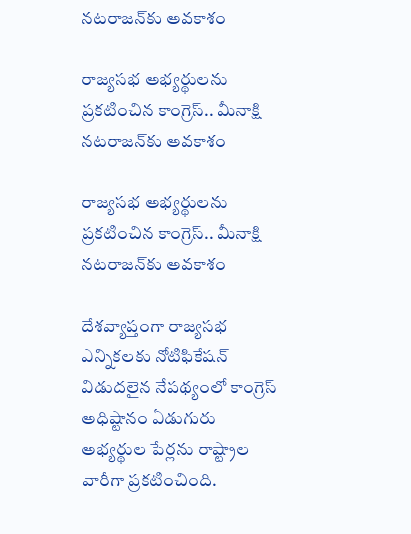నటరాజన్‌కు అవకాశం

రాజ్యసభ అభ్యర్థులను ప్రకటించిన కాంగ్రెస్.. మీనాక్షి నటరాజన్‌కు అవకాశం

రాజ్యసభ అభ్యర్థులను ప్రకటించిన కాంగ్రెస్.. మీనాక్షి నటరాజన్‌కు అవకాశం

దేశవ్యాప్తంగా రాజ్యసభ ఎన్నికలకు నోటిఫికేషన్ విడుదలైన నేపథ్యంలో కాంగ్రెస్ అధిష్టానం ఏడుగురు అభ్యర్థుల పేర్లను రాష్ట్రాల వారీగా ప్రకటించింది.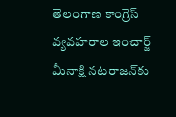తెలంగాణ కాంగ్రెస్ వ్యవహరాల ఇంచార్జ్ మీనాక్షి నటరాజన్‌కు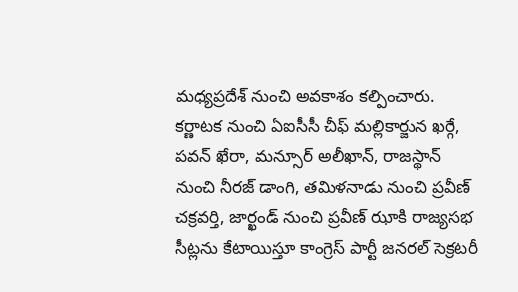మధ్యప్రదేశ్ నుంచి అవకాశం కల్పించారు. కర్ణాటక నుంచి ఏఐసీసీ చీఫ్ మల్లికార్జున ఖర్గే, పవన్ ఖేరా, మన్సూర్ అలీఖాన్‌, రాజస్థాన్ నుంచి నీరజ్ డాంగి, తమిళనాడు నుంచి ప్రవీణ్ చక్రవర్తి, జార్ఖండ్ నుంచి ప్రవీణ్ ఝాకి రాజ్యసభ సీట్లను కేటాయిస్తూ కాంగ్రెస్ పార్టీ జనరల్ సెక్రటరీ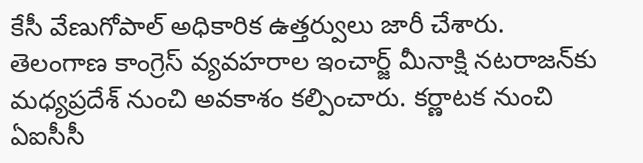కేసీ వేణుగోపాల్ అధికారిక ఉత్తర్వులు జారీ చేశారు. తెలంగాణ కాంగ్రెస్ వ్యవహరాల ఇంచార్జ్ మీనాక్షి నటరాజన్‌కు మధ్యప్రదేశ్ నుంచి అవకాశం కల్పించారు. కర్ణాటక నుంచి ఏఐసీసీ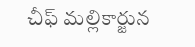చీఫ్ మల్లికార్జున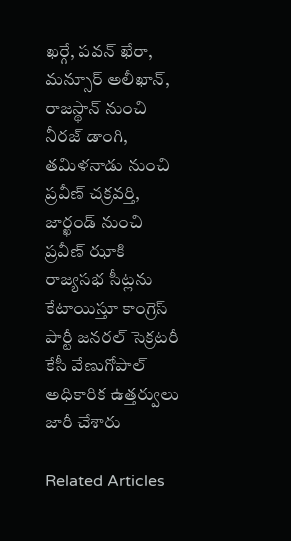ఖర్గే, పవన్ ఖేరా, మన్సూర్ అలీఖాన్‌, రాజస్థాన్ నుంచి నీరజ్ డాంగి, తమిళనాడు నుంచి ప్రవీణ్ చక్రవర్తి, జార్ఖండ్ నుంచి ప్రవీణ్ ఝాకి రాజ్యసభ సీట్లను కేటాయిస్తూ కాంగ్రెస్ పార్టీ జనరల్ సెక్రటరీ కేసీ వేణుగోపాల్ అధికారిక ఉత్తర్వులు జారీ చేశారు

Related Articles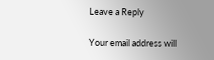Leave a Reply

Your email address will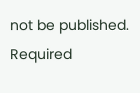not be published. Required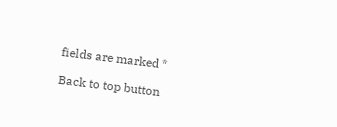fields are marked *

Back to top button